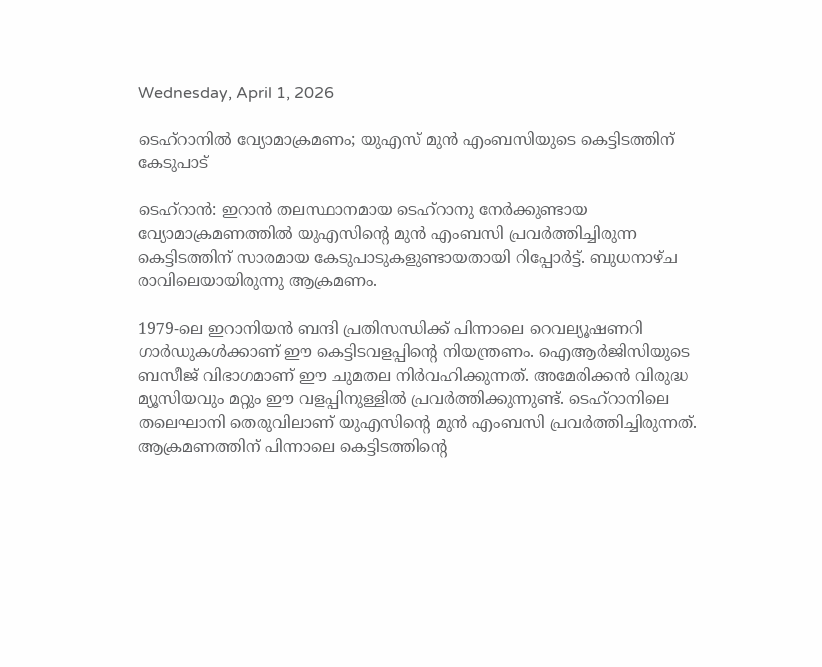Wednesday, April 1, 2026

ടെഹ്റാനിൽ വ്യോമാക്രമണം; യുഎസ് മുൻ എംബസിയുടെ കെട്ടിടത്തിന് കേടുപാട്

ടെഹ്‌റാൻ: ഇറാൻ തലസ്ഥാനമായ ടെഹ്‌റാനു നേർക്കുണ്ടായ വ്യോമാക്രമണത്തിൽ യുഎസിന്റെ മുൻ എംബസി പ്രവർത്തിച്ചിരുന്ന കെട്ടിടത്തിന് സാരമായ കേടുപാടുകളുണ്ടായതായി റിപ്പോർട്ട്‌. ബുധനാഴ്ച രാവിലെയായിരുന്നു ആക്രമണം.

1979-ലെ ഇറാനിയൻ ബന്ദി പ്രതിസന്ധിക്ക് പിന്നാലെ റെവല്യൂഷണറി ഗാർഡുകൾക്കാണ് ഈ കെട്ടിടവളപ്പിന്റെ നിയന്ത്രണം. ഐആർജിസിയുടെ ബസീജ് വിഭാഗമാണ് ഈ ചുമതല നിർവഹിക്കുന്നത്. അമേരിക്കൻ വിരുദ്ധ മ്യൂസിയവും മറ്റും ഈ വളപ്പിനുള്ളിൽ പ്രവർത്തിക്കുന്നുണ്ട്. ടെഹ്‌റാനിലെ തലെഘാനി തെരുവിലാണ് യുഎസിന്റെ മുൻ എംബസി പ്രവർത്തിച്ചിരുന്നത്. ആക്രമണത്തിന് പിന്നാലെ കെട്ടിടത്തിന്റെ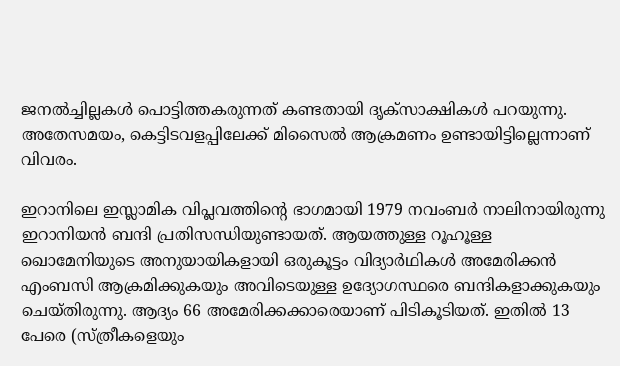ജനൽച്ചില്ലകൾ പൊട്ടിത്തകരുന്നത് കണ്ടതായി ദൃക്‌സാക്ഷികൾ പറയുന്നു. അതേസമയം, കെട്ടിടവളപ്പിലേക്ക് മിസൈൽ ആക്രമണം ഉണ്ടായിട്ടില്ലെന്നാണ് വിവരം.

ഇറാനിലെ ഇസ്ലാമിക വിപ്ലവത്തിന്റെ ഭാഗമായി 1979 നവംബർ നാലിനായിരുന്നു ഇറാനിയൻ ബന്ദി പ്രതിസന്ധിയുണ്ടായത്. ആയത്തുള്ള റൂഹൂള്ള ഖൊമേനിയുടെ അനുയായികളായി ഒരുകൂട്ടം വിദ്യാർഥികൾ അമേരിക്കൻ എംബസി ആക്രമിക്കുകയും അവിടെയുള്ള ഉദ്യോഗസ്ഥരെ ബന്ദികളാക്കുകയും ചെയ്തിരുന്നു. ആദ്യം 66 അമേരിക്കക്കാരെയാണ് പിടികൂടിയത്. ഇതിൽ 13 പേരെ (സ്ത്രീകളെയും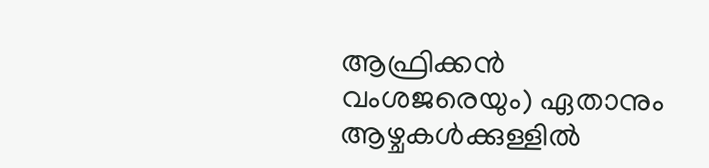ആഫ്രിക്കൻ വംശജരെയും) ഏതാനും ആഴ്ചകൾക്കുള്ളിൽ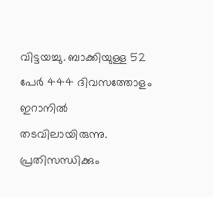വിട്ടയച്ചു. ബാക്കിയുള്ള 52 പേർ 444 ദിവസത്തോളം ഇറാനിൽ തടവിലായിരുന്നു. പ്രതിസന്ധിക്കും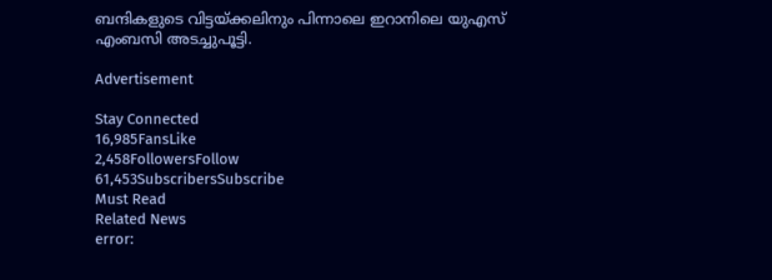ബന്ദികളുടെ വിട്ടയ്ക്കലിനും പിന്നാലെ ഇറാനിലെ യുഎസ് എംബസി അടച്ചുപൂട്ടി.

Advertisement

Stay Connected
16,985FansLike
2,458FollowersFollow
61,453SubscribersSubscribe
Must Read
Related News
error: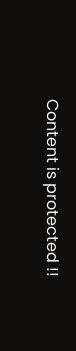Content is protected !!